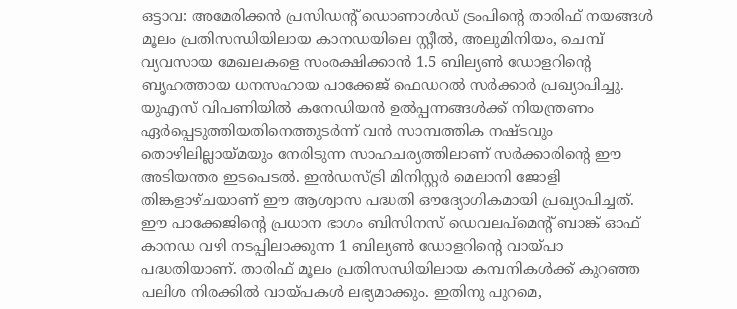ഒട്ടാവ: അമേരിക്കൻ പ്രസിഡന്റ് ഡൊണാൾഡ് ട്രംപിന്റെ താരിഫ് നയങ്ങൾ മൂലം പ്രതിസന്ധിയിലായ കാനഡയിലെ സ്റ്റീൽ, അലുമിനിയം, ചെമ്പ് വ്യവസായ മേഖലകളെ സംരക്ഷിക്കാൻ 1.5 ബില്യൺ ഡോളറിന്റെ ബൃഹത്തായ ധനസഹായ പാക്കേജ് ഫെഡറൽ സർക്കാർ പ്രഖ്യാപിച്ചു. യുഎസ് വിപണിയിൽ കനേഡിയൻ ഉൽപ്പന്നങ്ങൾക്ക് നിയന്ത്രണം ഏർപ്പെടുത്തിയതിനെത്തുടർന്ന് വൻ സാമ്പത്തിക നഷ്ടവും തൊഴിലില്ലായ്മയും നേരിടുന്ന സാഹചര്യത്തിലാണ് സർക്കാരിന്റെ ഈ അടിയന്തര ഇടപെടൽ. ഇൻഡസ്ട്രി മിനിസ്റ്റർ മെലാനി ജോളി തിങ്കളാഴ്ചയാണ് ഈ ആശ്വാസ പദ്ധതി ഔദ്യോഗികമായി പ്രഖ്യാപിച്ചത്.
ഈ പാക്കേജിന്റെ പ്രധാന ഭാഗം ബിസിനസ് ഡെവലപ്മെന്റ് ബാങ്ക് ഓഫ് കാനഡ വഴി നടപ്പിലാക്കുന്ന 1 ബില്യൺ ഡോളറിന്റെ വായ്പാ പദ്ധതിയാണ്. താരിഫ് മൂലം പ്രതിസന്ധിയിലായ കമ്പനികൾക്ക് കുറഞ്ഞ പലിശ നിരക്കിൽ വായ്പകൾ ലഭ്യമാക്കും. ഇതിനു പുറമെ,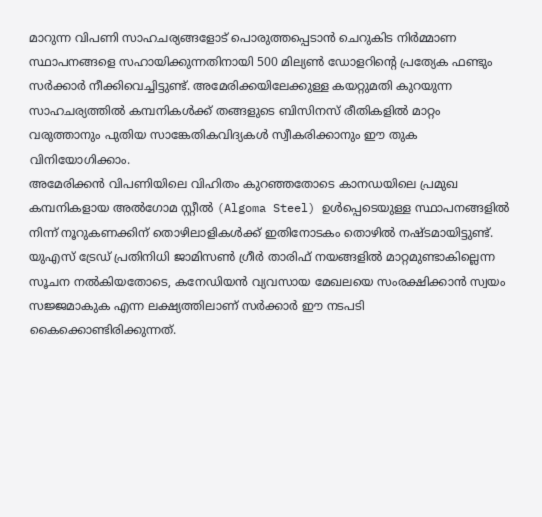മാറുന്ന വിപണി സാഹചര്യങ്ങളോട് പൊരുത്തപ്പെടാൻ ചെറുകിട നിർമ്മാണ സ്ഥാപനങ്ങളെ സഹായിക്കുന്നതിനായി 500 മില്യൺ ഡോളറിന്റെ പ്രത്യേക ഫണ്ടും സർക്കാർ നീക്കിവെച്ചിട്ടുണ്ട്. അമേരിക്കയിലേക്കുള്ള കയറ്റുമതി കുറയുന്ന സാഹചര്യത്തിൽ കമ്പനികൾക്ക് തങ്ങളുടെ ബിസിനസ് രീതികളിൽ മാറ്റം വരുത്താനും പുതിയ സാങ്കേതികവിദ്യകൾ സ്വീകരിക്കാനും ഈ തുക വിനിയോഗിക്കാം.
അമേരിക്കൻ വിപണിയിലെ വിഹിതം കുറഞ്ഞതോടെ കാനഡയിലെ പ്രമുഖ കമ്പനികളായ അൽഗോമ സ്റ്റീൽ (Algoma Steel) ഉൾപ്പെടെയുള്ള സ്ഥാപനങ്ങളിൽ നിന്ന് നൂറുകണക്കിന് തൊഴിലാളികൾക്ക് ഇതിനോടകം തൊഴിൽ നഷ്ടമായിട്ടുണ്ട്. യുഎസ് ട്രേഡ് പ്രതിനിധി ജാമിസൺ ഗ്രീർ താരിഫ് നയങ്ങളിൽ മാറ്റമുണ്ടാകില്ലെന്ന സൂചന നൽകിയതോടെ, കനേഡിയൻ വ്യവസായ മേഖലയെ സംരക്ഷിക്കാൻ സ്വയം സജ്ജമാകുക എന്ന ലക്ഷ്യത്തിലാണ് സർക്കാർ ഈ നടപടി കൈക്കൊണ്ടിരിക്കുന്നത്.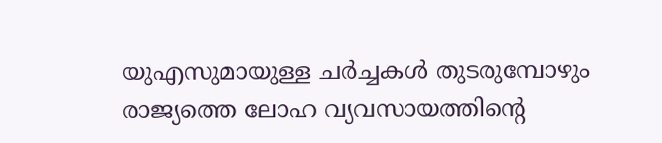യുഎസുമായുള്ള ചർച്ചകൾ തുടരുമ്പോഴും രാജ്യത്തെ ലോഹ വ്യവസായത്തിന്റെ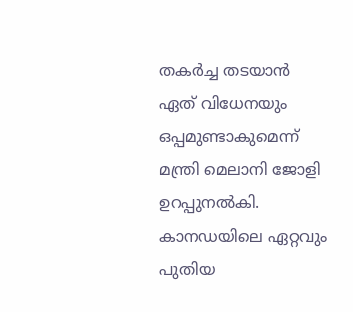തകർച്ച തടയാൻ ഏത് വിധേനയും ഒപ്പമുണ്ടാകുമെന്ന് മന്ത്രി മെലാനി ജോളി ഉറപ്പുനൽകി.
കാനഡയിലെ ഏറ്റവും പുതിയ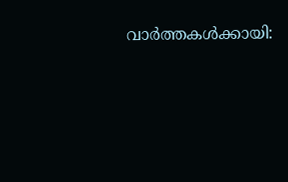വാർത്തകൾക്കായി: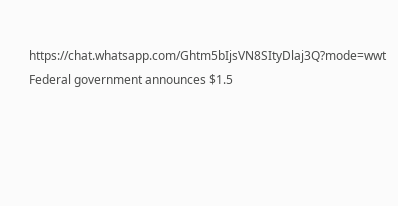https://chat.whatsapp.com/Ghtm5bIjsVN8SItyDlaj3Q?mode=wwt
Federal government announces $1.5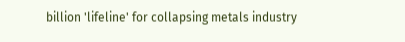billion 'lifeline' for collapsing metals industry